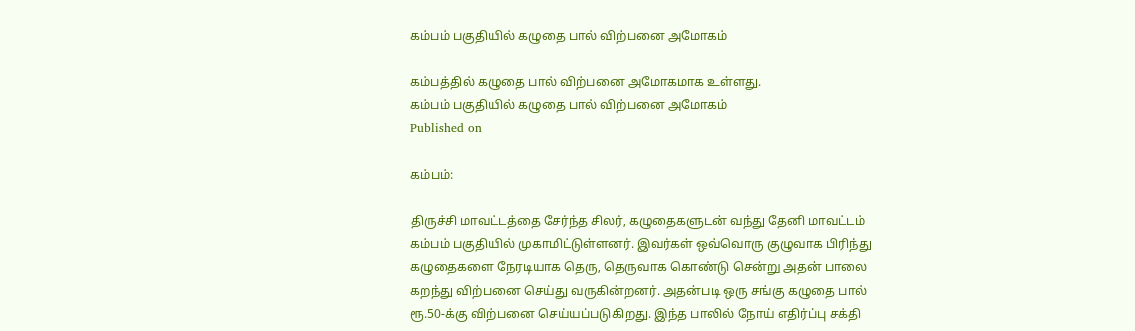கம்பம் பகுதியில் கழுதை பால் விற்பனை அமோகம்

கம்பத்தில் கழுதை பால் விற்பனை அமோகமாக உள்ளது.
கம்பம் பகுதியில் கழுதை பால் விற்பனை அமோகம்
Published on

கம்பம்:

திருச்சி மாவட்டத்தை சேர்ந்த சிலர், கழுதைகளுடன் வந்து தேனி மாவட்டம் கம்பம் பகுதியில் முகாமிட்டுள்ளனர். இவர்கள் ஒவ்வொரு குழுவாக பிரிந்து கழுதைகளை நேரடியாக தெரு, தெருவாக கொண்டு சென்று அதன் பாலை கறந்து விற்பனை செய்து வருகின்றனர். அதன்படி ஒரு சங்கு கழுதை பால் ரூ.50-க்கு விற்பனை செய்யப்படுகிறது. இந்த பாலில் நோய் எதிர்ப்பு சக்தி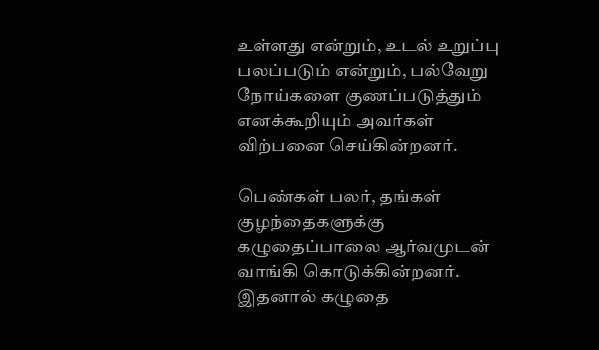உள்ளது என்றும், உடல் உறுப்பு பலப்படும் என்றும், பல்வேறு நோய்களை குணப்படுத்தும் எனக்கூறியும் அவர்கள் விற்பனை செய்கின்றனர்.

பெண்கள் பலர், தங்கள் குழந்தைகளுக்கு கழுதைப்பாலை ஆர்வமுடன் வாங்கி கொடுக்கின்றனர். இதனால் கழுதை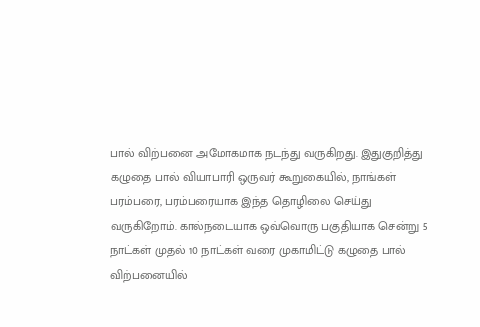பால் விற்பனை அமோகமாக நடந்து வருகிறது. இதுகுறித்து கழுதை பால் வியாபாரி ஒருவர் கூறுகையில், நாங்கள் பரம்பரை, பரம்பரையாக இந்த தொழிலை செய்து வருகிறோம். கால்நடையாக ஒவ்வொரு பகுதியாக சென்று 5 நாட்கள் முதல் 10 நாட்கள் வரை முகாமிட்டு கழுதை பால் விற்பனையில்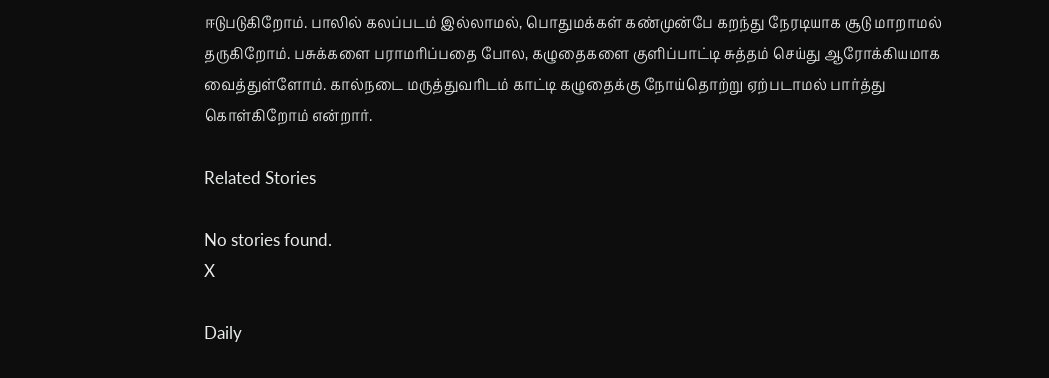ஈடுபடுகிறோம். பாலில் கலப்படம் இல்லாமல், பொதுமக்கள் கண்முன்பே கறந்து நேரடியாக சூடு மாறாமல் தருகிறோம். பசுக்களை பராமரிப்பதை போல, கழுதைகளை குளிப்பாட்டி சுத்தம் செய்து ஆரோக்கியமாக வைத்துள்ளோம். கால்நடை மருத்துவரிடம் காட்டி கழுதைக்கு நோய்தொற்று ஏற்படாமல் பார்த்து கொள்கிறோம் என்றார்.

Related Stories

No stories found.
X

Daily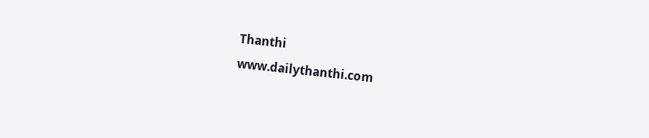Thanthi
www.dailythanthi.com